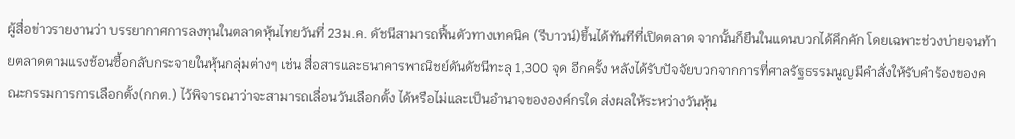ผู้สื่อข่าวรายงานว่า บรรยากาศการลงทุนในตลาดหุ้นไทยวันที่ 23ม.ค. ดัชนีสามารถฟื้นตัวทางเทคนิค (รีบาวน์)ขึ้นได้ทันทีที่เปิดตลาด จากนั้นก็ยืนในแดนบวกได้คึกคัก โดยเฉพาะช่วงบ่ายจนท้ายตลาดตามแรงช้อนซื้อกลับกระจายในหุ้นกลุ่มต่างๆ เช่น สื่อสารและธนาคารพาณิชย์ดันดัชนีทะลุ 1,300 จุด อีกครั้ง หลังได้รับปัจจัยบวกจากการที่ศาลรัฐธรรมนูญมีคำสั่งให้รับคำร้องของคณะกรรมการการเลือกตั้ง(กกต.) ไว้พิจารณาว่าจะสามารถเลื่อนวันเลือกตั้ง ได้หรือไม่และเป็นอำนาจขององค์กรใด ส่งผลให้ระหว่างวันหุ้น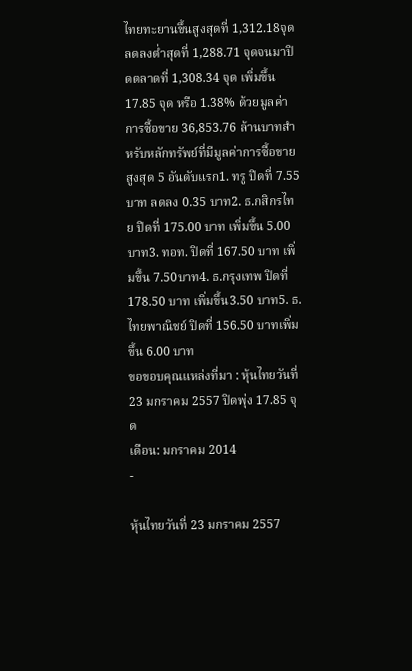ไทยทะยานขึ้นสูงสุดที่ 1,312.18จุด ลดลงต่ำสุดที่ 1,288.71 จุดจนมาปิดตลาดที่ 1,308.34 จุด เพิ่มขึ้น 17.85 จุด หรือ 1.38% ด้วยมูลค่าการซื้อขาย 36,853.76 ล้านบาทสำหรับหลักทรัพย์ที่มีมูลค่าการซื้อขายสูงสุด 5 อันดับแรก1. ทรู ปิดที่ 7.55 บาท ลดลง 0.35 บาท2. ธ.กสิกรไทย ปิดที่ 175.00 บาท เพิ่มขึ้น 5.00 บาท3. ทอท. ปิดที่ 167.50 บาท เพิ่มขึ้น 7.50บาท4. ธ.กรุงเทพ ปิดที่ 178.50 บาท เพิ่มขึ้น3.50 บาท5. ธ.ไทยพาณิชย์ ปิดที่ 156.50 บาทเพิ่มขึ้น 6.00 บาท
ขอขอบคุณแหล่งที่มา : หุ้นไทยวันที่ 23 มกราคม 2557 ปิดพุ่ง 17.85 จุด
เดือน: มกราคม 2014
-

หุ้นไทยวันที่ 23 มกราคม 2557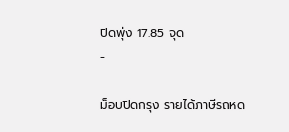ปิดพุ่ง 17.85 จุด
-

ม็อบปิดกรุง รายได้ภาษีรถหด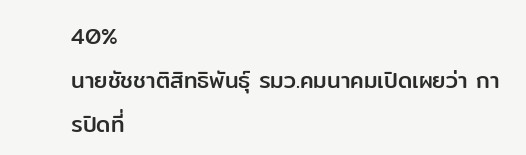40%
นายชัชชาติสิทธิพันธุ์ รมว.คมนาคมเปิดเผยว่า การปิดที่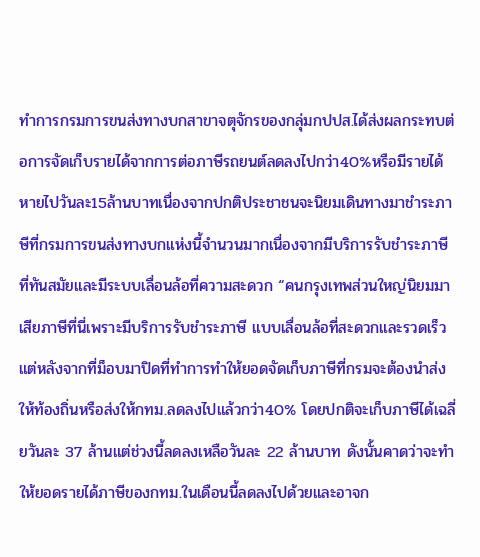ทำการกรมการขนส่งทางบกสาขาจตุจักรของกลุ่มกปปส.ได้ส่งผลกระทบต่อการจัดเก็บรายได้จากการต่อภาษีรถยนต์ลดลงไปกว่า40%หรือมีรายได้หายไปวันละ15ล้านบาทเนื่องจากปกติประชาชนจะนิยมเดินทางมาชำระภาษีที่กรมการขนส่งทางบกแห่งนี้จำนวนมากเนื่องจากมีบริการรับชำระภาษีที่ทันสมัยและมีระบบเลื่อนล้อที่ความสะดวก “คนกรุงเทพส่วนใหญ่นิยมมาเสียภาษีที่นี่เพราะมีบริการรับชำระภาษี แบบเลื่อนล้อที่สะดวกและรวดเร็วแต่หลังจากที่ม็อบมาปิดที่ทำการทำให้ยอดจัดเก็บภาษีที่กรมจะต้องนำส่งให้ท้องถิ่นหรือส่งให้กทม.ลดลงไปแล้วกว่า40% โดยปกติจะเก็บภาษีได้เฉลี่ยวันละ 37 ล้านแต่ช่วงนี้ลดลงเหลือวันละ 22 ล้านบาท ดังนั้นคาดว่าจะทำให้ยอดรายได้ภาษีของกทม.ในเดือนนี้ลดลงไปด้วยและอาจก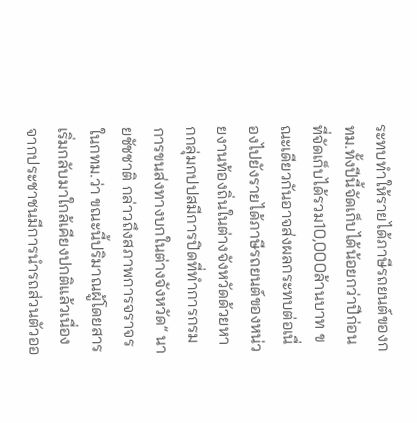ระทบทำให้รายได้ภาษีรถยนต์ของกทม.ทั้งปีนี้จัดเก็บได้น้อยกว่าปีก่อนที่จัดเก็บได้รวม10,000ล้านบาท ขณะเดียวกันอาจส่งผลกระทบต่อเนื่องไปยังรายได้ภาษีรถยนต์ของหน่วยงานท้องถิ่นในต่างจังหวัดด้วยหากกลุ่มกปปสมีการปิดที่ทำการกรมการขนส่งทางบกในต่างจังหวัด” นายชัชชาติ กล่าวถึงสภาพการจราจรในกทม.ว่า ขณะนี้ปริมาณผู้โดยสารเริ่มกลับมาใกล้เคียงปกติแล้วเนื่องจากประชาชนมีการนำรถส่วนตัวออ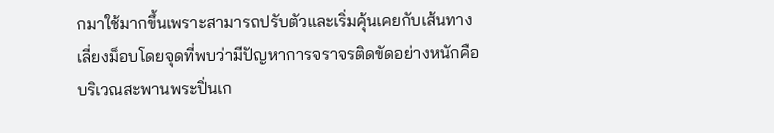กมาใช้มากขึ้นเพราะสามารถปรับตัวและเริ่มคุ้นเคยกับเส้นทางเลี่ยงม็อบโดยจุดที่พบว่ามีปัญหาการจราจรติดขัดอย่างหนักคือบริเวณสะพานพระปิ่นเก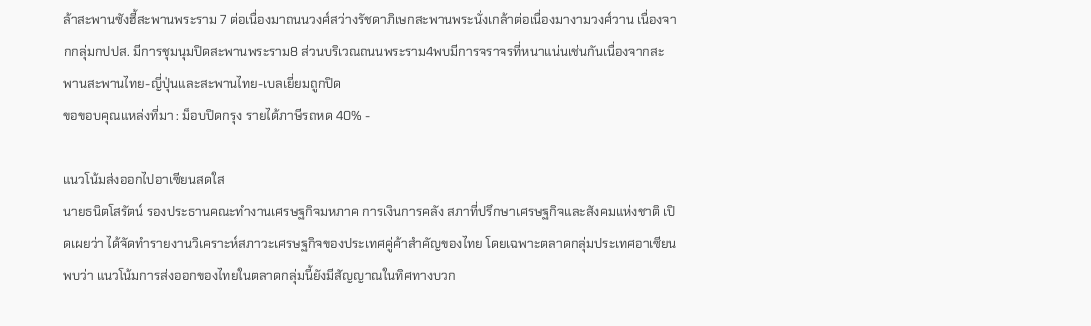ล้าสะพานซังฮี้สะพานพระราม 7 ต่อเนื่องมาถนนวงศ์สว่างรัชดาภิเษกสะพานพระนั่งเกล้าต่อเนื่องมางามวงศ์วาน เนื่องจากกลุ่มกปปส. มีการชุมนุมปิดสะพานพระราม8 ส่วนบริเวณถนนพระราม4พบมีการจราจรที่หนาแน่นเช่นกันเนื่องจากสะพานสะพานไทย-ญี่ปุ่นและสะพานไทย-เบลเยี่ยมถูกปิด
ขอขอบคุณแหล่งที่มา : ม็อบปิดกรุง รายได้ภาษีรถหด 40% -

แนวโน้มส่งออกไปอาเซียนสดใส
นายธนิตโสรัตน์ รองประธานคณะทำงานเศรษฐกิจมหภาค การเงินการคลัง สภาที่ปรึกษาเศรษฐกิจและสังคมแห่งชาติ เปิดเผยว่า ได้จัดทำรายงานวิเคราะห์สภาวะเศรษฐกิจของประเทศคู่ค้าสำคัญของไทย โดยเฉพาะตลาดกลุ่มประเทศอาเซียนพบว่า แนวโน้มการส่งออกของไทยในตลาดกลุ่มนี้ยังมีสัญญาณในทิศทางบวก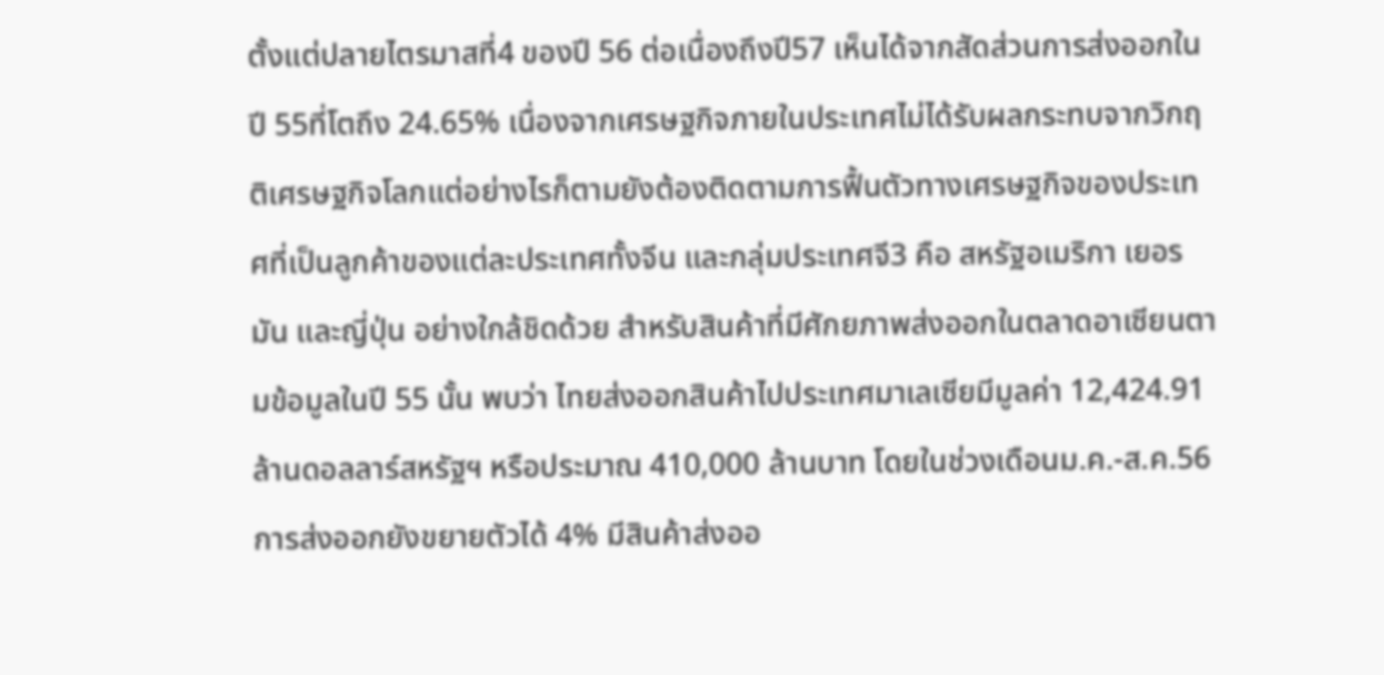ตั้งแต่ปลายไตรมาสที่4 ของปี 56 ต่อเนื่องถึงปี57 เห็นได้จากสัดส่วนการส่งออกในปี 55ที่โตถึง 24.65% เนื่องจากเศรษฐกิจภายในประเทศไม่ได้รับผลกระทบจากวิกฤติเศรษฐกิจโลกแต่อย่างไรก็ตามยังต้องติดตามการฟื้นตัวทางเศรษฐกิจของประเทศที่เป็นลูกค้าของแต่ละประเทศทั้งจีน และกลุ่มประเทศจี3 คือ สหรัฐอเมริกา เยอรมัน และญี่ปุ่น อย่างใกล้ชิดด้วย สำหรับสินค้าที่มีศักยภาพส่งออกในตลาดอาเซียนตามข้อมูลในปี 55 นั้น พบว่า ไทยส่งออกสินค้าไปประเทศมาเลเซียมีมูลค่า 12,424.91 ล้านดอลลาร์สหรัฐฯ หรือประมาณ 410,000 ล้านบาท โดยในช่วงเดือนม.ค.-ส.ค.56การส่งออกยังขยายตัวได้ 4% มีสินค้าส่งออ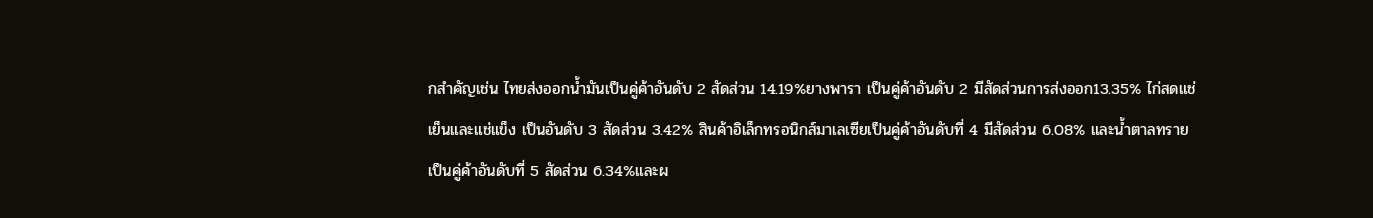กสำคัญเช่น ไทยส่งออกน้ำมันเป็นคู่ค้าอันดับ 2 สัดส่วน 14.19%ยางพารา เป็นคู่ค้าอันดับ 2 มีสัดส่วนการส่งออก13.35% ไก่สดแช่เย็นและแช่แข็ง เป็นอันดับ 3 สัดส่วน 3.42% สินค้าอิเล็กทรอนิกส์มาเลเซียเป็นคู่ค้าอันดับที่ 4 มีสัดส่วน 6.08% และน้ำตาลทราย เป็นคู่ค้าอันดับที่ 5 สัดส่วน 6.34%และผ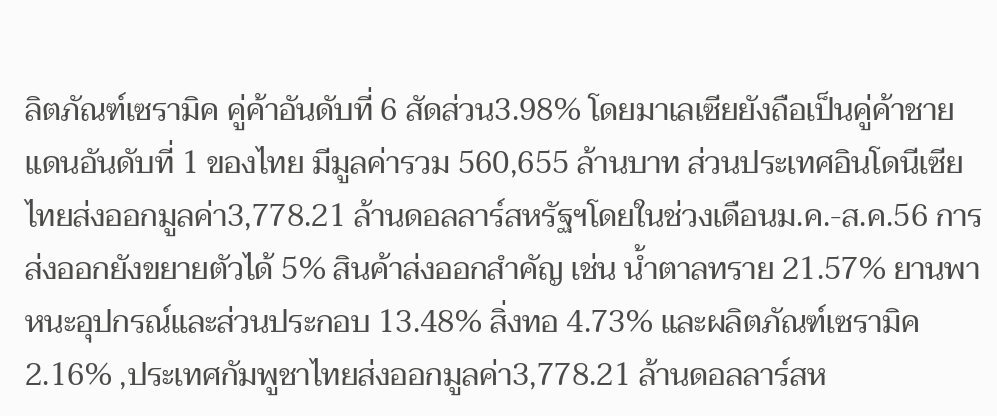ลิตภัณฑ์เซรามิค คู่ค้าอันดับที่ 6 สัดส่วน3.98% โดยมาเลเซียยังถือเป็นคู่ค้าชายแดนอันดับที่ 1 ของไทย มีมูลค่ารวม 560,655 ล้านบาท ส่วนประเทศอินโดนีเซีย ไทยส่งออกมูลค่า3,778.21 ล้านดอลลาร์สหรัฐฯโดยในช่วงเดือนม.ค.-ส.ค.56 การส่งออกยังขยายตัวได้ 5% สินค้าส่งออกสำคัญ เช่น น้ำตาลทราย 21.57% ยานพาหนะอุปกรณ์และส่วนประกอบ 13.48% สิ่งทอ 4.73% และผลิตภัณฑ์เซรามิค 2.16% ,ประเทศกัมพูชาไทยส่งออกมูลค่า3,778.21 ล้านดอลลาร์สห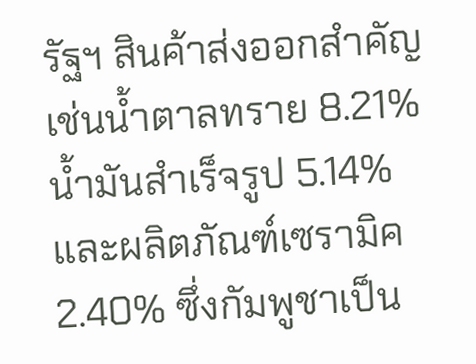รัฐฯ สินค้าส่งออกสำคัญ เช่นน้ำตาลทราย 8.21% น้ำมันสำเร็จรูป 5.14% และผลิตภัณฑ์เซรามิค 2.40% ซึ่งกัมพูชาเป็น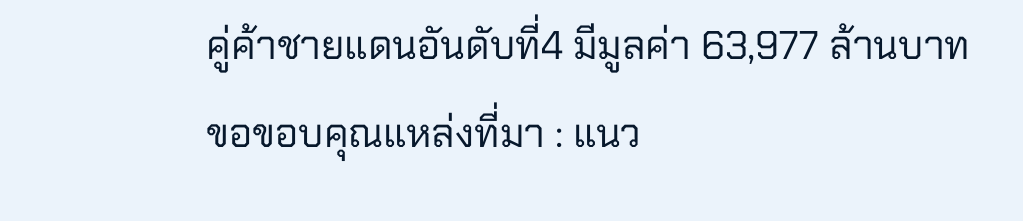คู่ค้าชายแดนอันดับที่4 มีมูลค่า 63,977 ล้านบาท
ขอขอบคุณแหล่งที่มา : แนว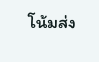โน้มส่ง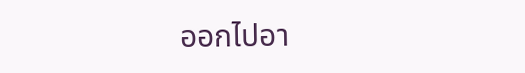ออกไปอา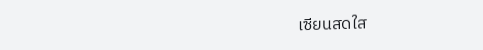เซียนสดใส